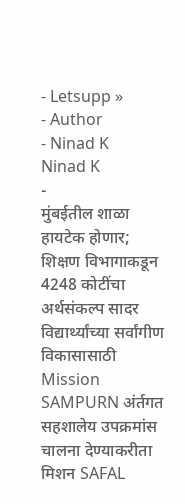- Letsupp »
- Author
- Ninad K
Ninad K
-
मुंबईतील शाळा हायटेक होणार; शिक्षण विभागाकडून 4248 कोटींचा अर्थसंकल्प सादर
विद्यार्थ्यांच्या सर्वांगीण विकासासाठी Mission SAMPURN अंर्तगत सहशालेय उपक्रमांस चालना देण्याकरीता मिशन SAFAL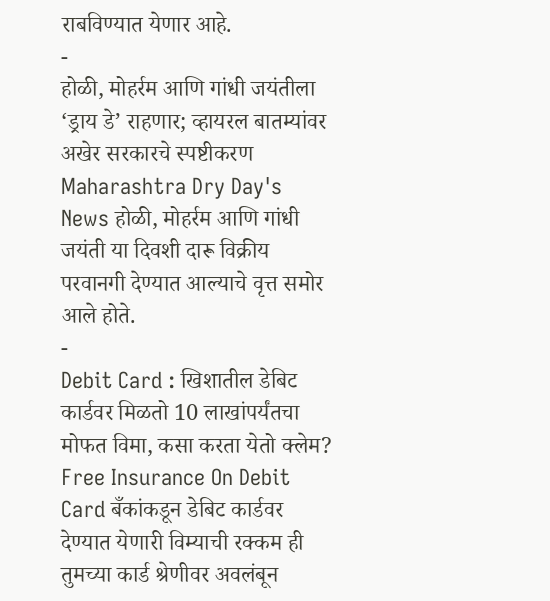राबविण्यात येणार आहे.
-
होळी, मोहर्रम आणि गांधी जयंतीला ‘ड्राय डे’ राहणार; व्हायरल बातम्यांवर अखेर सरकारचे स्पष्टीकरण
Maharashtra Dry Day's News होळी, मोहर्रम आणि गांधी जयंती या दिवशी दारू विक्रीय परवानगी देण्यात आल्याचे वृत्त समोर आले होते.
-
Debit Card : खिशातील डेबिट कार्डवर मिळतो 10 लाखांपर्यंतचा मोफत विमा, कसा करता येतो क्लेम?
Free Insurance On Debit Card बँकांकडून डेबिट कार्डवर देण्यात येणारी विम्याची रक्कम ही तुमच्या कार्ड श्रेणीवर अवलंबून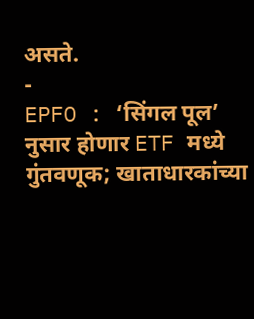असते.
-
EPFO : ‘सिंगल पूल’ नुसार होणार ETF मध्ये गुंतवणूक; खाताधारकांच्या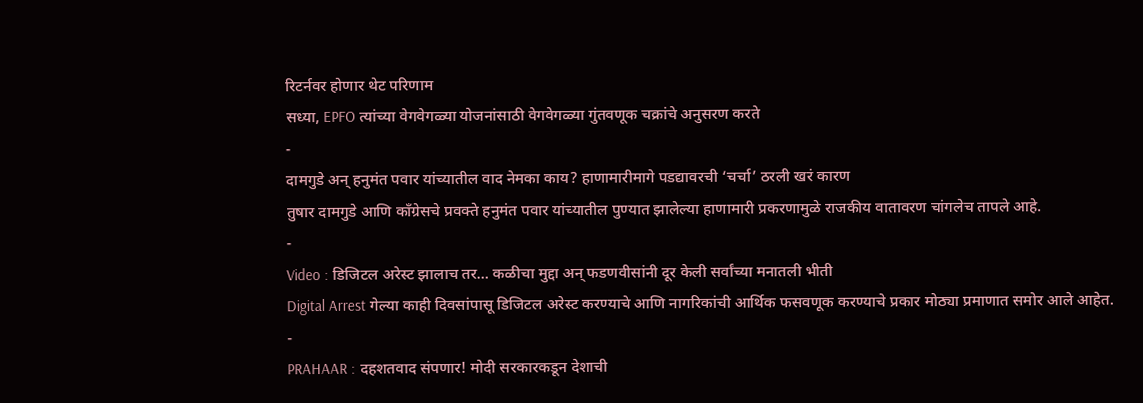रिटर्नवर होणार थेट परिणाम
सध्या, EPFO त्यांच्या वेगवेगळ्या योजनांसाठी वेगवेगळ्या गुंतवणूक चक्रांचे अनुसरण करते
-
दामगुडे अन् हनुमंत पवार यांच्यातील वाद नेमका काय? हाणामारीमागे पडद्यावरची ‘चर्चा’ ठरली खरं कारण
तुषार दामगुडे आणि काँग्रेसचे प्रवक्ते हनुमंत पवार यांच्यातील पुण्यात झालेल्या हाणामारी प्रकरणामुळे राजकीय वातावरण चांगलेच तापले आहे.
-
Video : डिजिटल अरेस्ट झालाच तर… कळीचा मुद्दा अन् फडणवीसांनी दूर केली सर्वांच्या मनातली भीती
Digital Arrest गेल्या काही दिवसांपासू डिजिटल अरेस्ट करण्याचे आणि नागरिकांची आर्थिक फसवणूक करण्याचे प्रकार मोठ्या प्रमाणात समोर आले आहेत.
-
PRAHAAR : दहशतवाद संपणार! मोदी सरकारकडून देशाची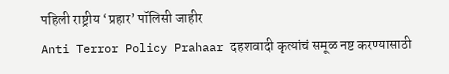पहिली राष्ट्रीय ‘प्रहार’ पॉलिसी जाहीर
Anti Terror Policy Prahaar दहशवादी कृत्यांचं समूळ नष्ट करण्यासाठी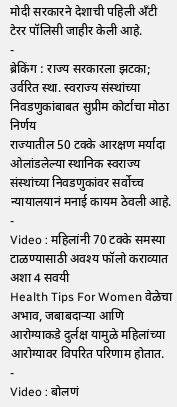मोदी सरकारने देशाची पहिली अँटी टेरर पॉलिसी जाहीर केली आहे.
-
ब्रेकिंग : राज्य सरकारला झटका; उर्वरित स्था. स्वराज्य संस्थांच्या निवडणुकांबाबत सुप्रीम कोर्टाचा मोठा निर्णय
राज्यातील 50 टक्के आरक्षण मर्यादा ओलांडलेल्या स्थानिक स्वराज्य संस्थांच्या निवडणुकांवर सर्वोच्च न्यायालयानं मनाई कायम ठेवली आहे.
-
Video : महिलांनी 70 टक्के समस्या टाळण्यासाठी अवश्य फॉलो कराव्यात अशा 4 सवयी
Health Tips For Women वेळेचा अभाव, जबाबदाऱ्या आणि आरोग्याकडे दुर्लक्ष यामुळे महिलांच्या आरोग्यावर विपरित परिणाम होतात.
-
Video : बोलणं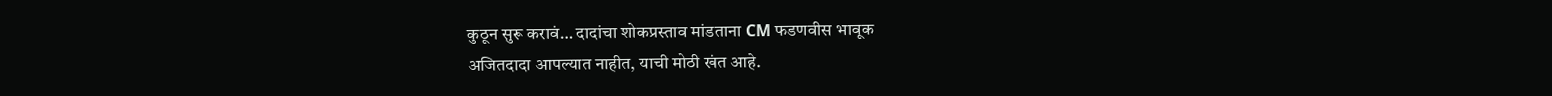कुठून सुरू करावं… दादांचा शोकप्रस्ताव मांडताना CM फडणवीस भावूक
अजितदादा आपल्यात नाहीत, याची मोठी खंत आहे.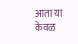आता या केवळ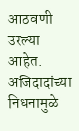आठवणी उरल्या आहेत. अजिदादांच्या निधनामुळे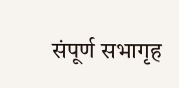संपूर्ण सभागृह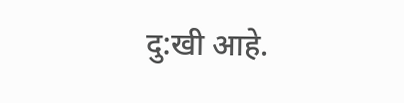दु:खी आहे.